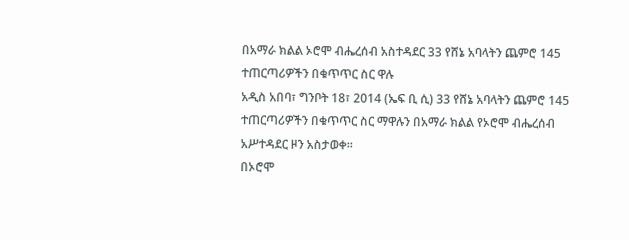በአማራ ክልል ኦሮሞ ብሔረሰብ አስተዳደር 33 የሸኔ አባላትን ጨምሮ 145 ተጠርጣሪዎችን በቁጥጥር ስር ዋሉ
አዲስ አበባ፣ ግንቦት 18፣ 2014 (ኤፍ ቢ ሲ) 33 የሸኔ አባላትን ጨምሮ 145 ተጠርጣሪዎችን በቁጥጥር ስር ማዋሉን በአማራ ክልል የኦሮሞ ብሔረሰብ አሥተዳደር ዞን አስታወቀ፡፡
በኦሮሞ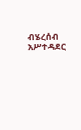ብሄረሰብ አሥተዳደር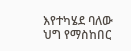እየተካሄደ ባለው ህግ የማስከበር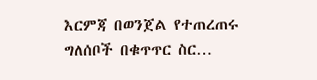እርምጃ በወንጀል የተጠረጠሩ ግለሰቦች በቁጥጥር ስር…